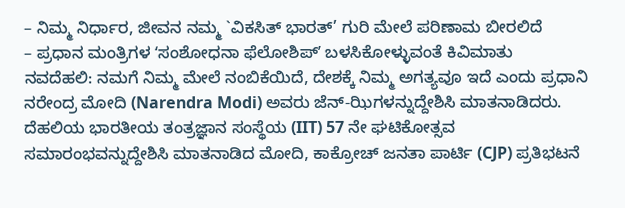– ನಿಮ್ಮ ನಿರ್ಧಾರ, ಜೀವನ ನಮ್ಮ `ವಿಕಸಿತ್ ಭಾರತ್’ ಗುರಿ ಮೇಲೆ ಪರಿಣಾಮ ಬೀರಲಿದೆ
– ಪ್ರಧಾನ ಮಂತ್ರಿಗಳ ʻಸಂಶೋಧನಾ ಫೆಲೋಶಿಪ್ʼ ಬಳಸಿಕೋಳ್ಳುವಂತೆ ಕಿವಿಮಾತು
ನವದೆಹಲಿ: ನಮಗೆ ನಿಮ್ಮ ಮೇಲೆ ನಂಬಿಕೆಯಿದೆ, ದೇಶಕ್ಕೆ ನಿಮ್ಮ ಅಗತ್ಯವೂ ಇದೆ ಎಂದು ಪ್ರಧಾನಿ ನರೇಂದ್ರ ಮೋದಿ (Narendra Modi) ಅವರು ಜೆನ್-ಝಿಗಳನ್ನುದ್ದೇಶಿಸಿ ಮಾತನಾಡಿದರು.
ದೆಹಲಿಯ ಭಾರತೀಯ ತಂತ್ರಜ್ಞಾನ ಸಂಸ್ಥೆಯ (IIT) 57 ನೇ ಘಟಿಕೋತ್ಸವ ಸಮಾರಂಭವನ್ನುದ್ದೇಶಿಸಿ ಮಾತನಾಡಿದ ಮೋದಿ, ಕಾಕ್ರೋಚ್ ಜನತಾ ಪಾರ್ಟಿ (CJP) ಪ್ರತಿಭಟನೆ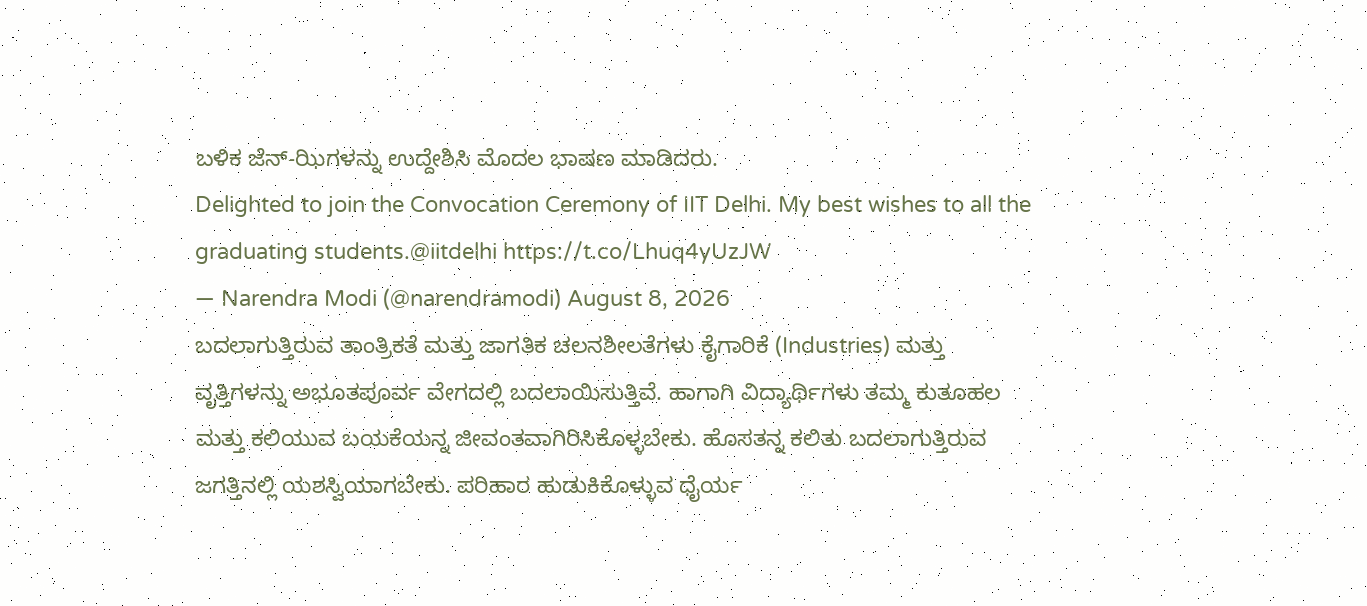ಬಳಿಕ ಜೆನ್-ಝಿಗಳನ್ನು ಉದ್ದೇಶಿಸಿ ಮೊದಲ ಭಾಷಣ ಮಾಡಿದರು.
Delighted to join the Convocation Ceremony of IIT Delhi. My best wishes to all the graduating students.@iitdelhi https://t.co/Lhuq4yUzJW
— Narendra Modi (@narendramodi) August 8, 2026
ಬದಲಾಗುತ್ತಿರುವ ತಾಂತ್ರಿಕತೆ ಮತ್ತು ಜಾಗತಿಕ ಚಲನಶೀಲತೆಗಳು ಕೈಗಾರಿಕೆ (Industries) ಮತ್ತು ವೃತ್ತಿಗಳನ್ನು ಅಭೂತಪೂರ್ವ ವೇಗದಲ್ಲಿ ಬದಲಾಯಿಸುತ್ತಿವೆ. ಹಾಗಾಗಿ ವಿದ್ಯಾರ್ಥಿಗಳು ತಮ್ಮ ಕುತೂಹಲ ಮತ್ತು ಕಲಿಯುವ ಬಯಕೆಯನ್ನ ಜೀವಂತವಾಗಿರಿಸಿಕೊಳ್ಳಬೇಕು. ಹೊಸತನ್ನ ಕಲಿತು ಬದಲಾಗುತ್ತಿರುವ ಜಗತ್ತಿನಲ್ಲಿ ಯಶಸ್ವಿಯಾಗಬೇಕು. ಪರಿಹಾರ ಹುಡುಕಿಕೊಳ್ಳುವ ಧೈರ್ಯ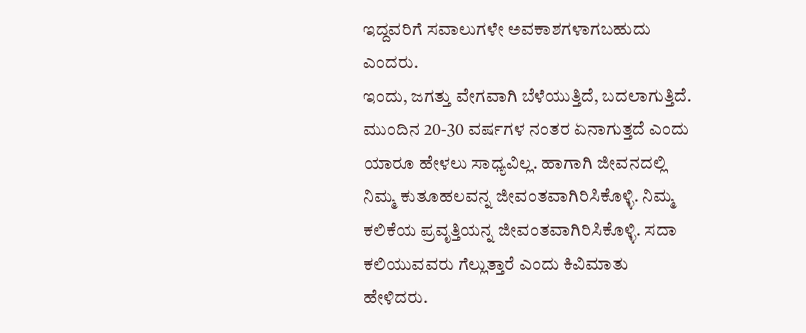ಇದ್ದವರಿಗೆ ಸವಾಲುಗಳೇ ಅವಕಾಶಗಳಾಗಬಹುದು ಎಂದರು.
ಇಂದು, ಜಗತ್ತು ವೇಗವಾಗಿ ಬೆಳೆಯುತ್ತಿದೆ, ಬದಲಾಗುತ್ತಿದೆ. ಮುಂದಿನ 20-30 ವರ್ಷಗಳ ನಂತರ ಏನಾಗುತ್ತದೆ ಎಂದು ಯಾರೂ ಹೇಳಲು ಸಾಧ್ಯವಿಲ್ಲ. ಹಾಗಾಗಿ ಜೀವನದಲ್ಲಿ ನಿಮ್ಮ ಕುತೂಹಲವನ್ನ ಜೀವಂತವಾಗಿರಿಸಿಕೊಳ್ಳಿ. ನಿಮ್ಮ ಕಲಿಕೆಯ ಪ್ರವೃತ್ತಿಯನ್ನ ಜೀವಂತವಾಗಿರಿಸಿಕೊಳ್ಳಿ. ಸದಾ ಕಲಿಯುವವರು ಗೆಲ್ಲುತ್ತಾರೆ ಎಂದು ಕಿವಿಮಾತು ಹೇಳಿದರು.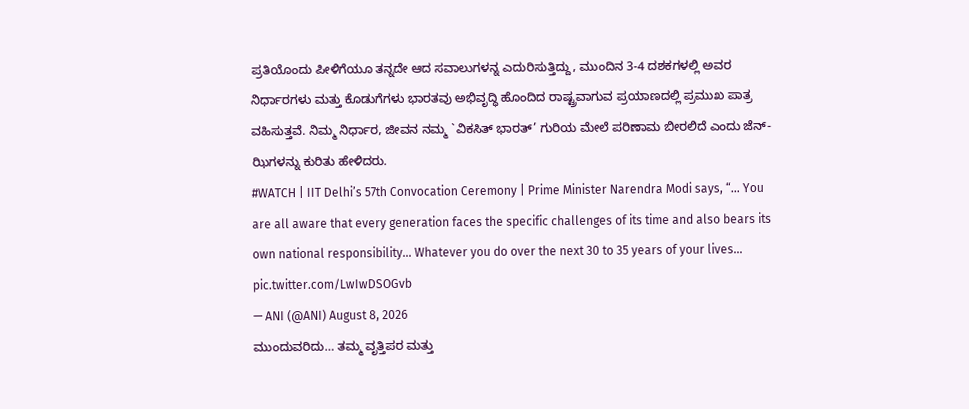ಪ್ರತಿಯೊಂದು ಪೀಳಿಗೆಯೂ ತನ್ನದೇ ಆದ ಸವಾಲುಗಳನ್ನ ಎದುರಿಸುತ್ತಿದ್ದು, ಮುಂದಿನ 3-4 ದಶಕಗಳಲ್ಲಿ ಅವರ ನಿರ್ಧಾರಗಳು ಮತ್ತು ಕೊಡುಗೆಗಳು ಭಾರತವು ಅಭಿವೃದ್ಧಿ ಹೊಂದಿದ ರಾಷ್ಟ್ರವಾಗುವ ಪ್ರಯಾಣದಲ್ಲಿ ಪ್ರಮುಖ ಪಾತ್ರ ವಹಿಸುತ್ತವೆ. ನಿಮ್ಮ ನಿರ್ಧಾರ, ಜೀವನ ನಮ್ಮ `ವಿಕಸಿತ್ ಭಾರತ್’ ಗುರಿಯ ಮೇಲೆ ಪರಿಣಾಮ ಬೀರಲಿದೆ ಎಂದು ಜೆನ್-ಝಿಗಳನ್ನು ಕುರಿತು ಹೇಳಿದರು.
#WATCH | IIT Delhi’s 57th Convocation Ceremony | Prime Minister Narendra Modi says, “… You are all aware that every generation faces the specific challenges of its time and also bears its own national responsibility… Whatever you do over the next 30 to 35 years of your lives… pic.twitter.com/LwIwDSOGvb
— ANI (@ANI) August 8, 2026
ಮುಂದುವರಿದು… ತಮ್ಮ ವೃತ್ತಿಪರ ಮತ್ತು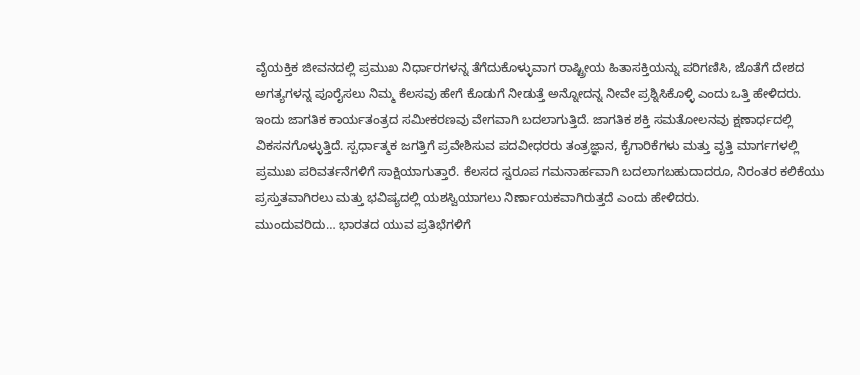ವೈಯಕ್ತಿಕ ಜೀವನದಲ್ಲಿ ಪ್ರಮುಖ ನಿರ್ಧಾರಗಳನ್ನ ತೆಗೆದುಕೊಳ್ಳುವಾಗ ರಾಷ್ಟ್ರೀಯ ಹಿತಾಸಕ್ತಿಯನ್ನು ಪರಿಗಣಿಸಿ, ಜೊತೆಗೆ ದೇಶದ ಅಗತ್ಯಗಳನ್ನ ಪೂರೈಸಲು ನಿಮ್ಮ ಕೆಲಸವು ಹೇಗೆ ಕೊಡುಗೆ ನೀಡುತ್ತೆ ಅನ್ನೋದನ್ನ ನೀವೇ ಪ್ರಶ್ನಿಸಿಕೊಳ್ಳಿ ಎಂದು ಒತ್ತಿ ಹೇಳಿದರು.
ಇಂದು ಜಾಗತಿಕ ಕಾರ್ಯತಂತ್ರದ ಸಮೀಕರಣವು ವೇಗವಾಗಿ ಬದಲಾಗುತ್ತಿದೆ. ಜಾಗತಿಕ ಶಕ್ತಿ ಸಮತೋಲನವು ಕ್ಷಣಾರ್ಧದಲ್ಲಿ ವಿಕಸನಗೊಳ್ಳುತ್ತಿದೆ. ಸ್ಪರ್ಧಾತ್ಮಕ ಜಗತ್ತಿಗೆ ಪ್ರವೇಶಿಸುವ ಪದವೀಧರರು ತಂತ್ರಜ್ಞಾನ, ಕೈಗಾರಿಕೆಗಳು ಮತ್ತು ವೃತ್ತಿ ಮಾರ್ಗಗಳಲ್ಲಿ ಪ್ರಮುಖ ಪರಿವರ್ತನೆಗಳಿಗೆ ಸಾಕ್ಷಿಯಾಗುತ್ತಾರೆ. ಕೆಲಸದ ಸ್ವರೂಪ ಗಮನಾರ್ಹವಾಗಿ ಬದಲಾಗಬಹುದಾದರೂ, ನಿರಂತರ ಕಲಿಕೆಯು ಪ್ರಸ್ತುತವಾಗಿರಲು ಮತ್ತು ಭವಿಷ್ಯದಲ್ಲಿ ಯಶಸ್ವಿಯಾಗಲು ನಿರ್ಣಾಯಕವಾಗಿರುತ್ತದೆ ಎಂದು ಹೇಳಿದರು.
ಮುಂದುವರಿದು… ಭಾರತದ ಯುವ ಪ್ರತಿಭೆಗಳಿಗೆ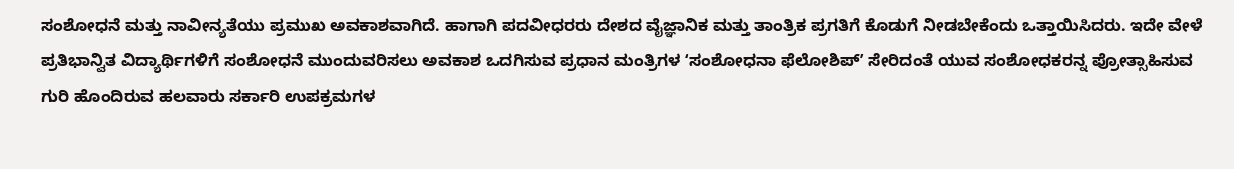ಸಂಶೋಧನೆ ಮತ್ತು ನಾವೀನ್ಯತೆಯು ಪ್ರಮುಖ ಅವಕಾಶವಾಗಿದೆ. ಹಾಗಾಗಿ ಪದವೀಧರರು ದೇಶದ ವೈಜ್ಞಾನಿಕ ಮತ್ತು ತಾಂತ್ರಿಕ ಪ್ರಗತಿಗೆ ಕೊಡುಗೆ ನೀಡಬೇಕೆಂದು ಒತ್ತಾಯಿಸಿದರು. ಇದೇ ವೇಳೆ ಪ್ರತಿಭಾನ್ವಿತ ವಿದ್ಯಾರ್ಥಿಗಳಿಗೆ ಸಂಶೋಧನೆ ಮುಂದುವರಿಸಲು ಅವಕಾಶ ಒದಗಿಸುವ ಪ್ರಧಾನ ಮಂತ್ರಿಗಳ ʻಸಂಶೋಧನಾ ಫೆಲೋಶಿಪ್ʼ ಸೇರಿದಂತೆ ಯುವ ಸಂಶೋಧಕರನ್ನ ಪ್ರೋತ್ಸಾಹಿಸುವ ಗುರಿ ಹೊಂದಿರುವ ಹಲವಾರು ಸರ್ಕಾರಿ ಉಪಕ್ರಮಗಳ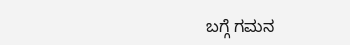ಬಗ್ಗೆ ಗಮನ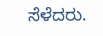ಸೆಳೆದರು.